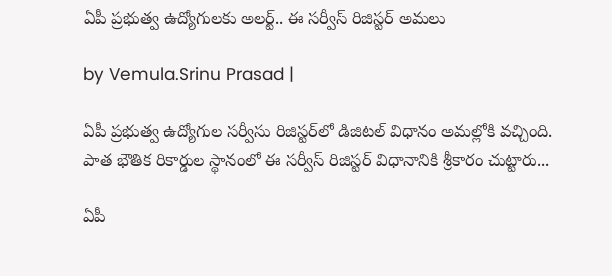ఏపీ ప్రభుత్వ ఉద్యోగులకు అలర్ట్.. ఈ సర్వీస్ రిజిస్టర్ అమలు

by Vemula.Srinu Prasad |

ఏపీ ప్రభుత్వ ఉద్యోగుల సర్వీసు రిజిస్టర్‌లో డిజిటల్ విధానం అమల్లోకి వచ్చింది. పాత భౌతిక రికార్డుల స్థానంలో ఈ సర్వీస్ రిజిస్టర్ విధానానికి శ్రీకారం చుట్టారు...

ఏపీ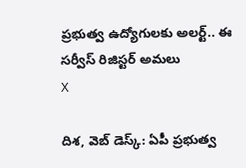ప్రభుత్వ ఉద్యోగులకు అలర్ట్.. ఈ సర్వీస్ రిజిస్టర్ అమలు
X

దిశ, వెబ్ డెస్క్: ఏపీ ప్రభుత్వ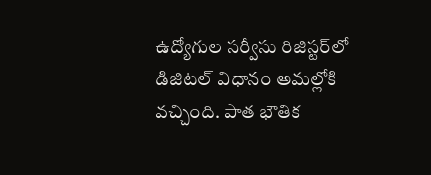ఉద్యోగుల సర్వీసు రిజిస్టర్‌లో డిజిటల్ విధానం అమల్లోకి వచ్చింది. పాత భౌతిక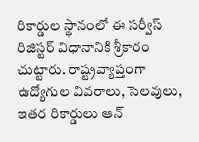రికార్డుల స్థానంలో ఈ సర్వీస్ రిజిస్టర్ విధానానికి శ్రీకారం చుట్టారు. రాష్ట్రవ్యాప్తంగా ఉద్యోగుల వివరాలు, సెలవులు, ఇతర రికార్డులు ఆన్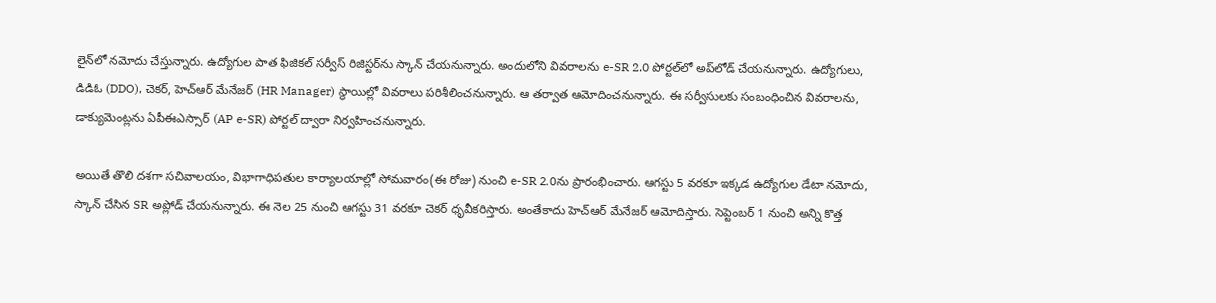లైన్‌లో నమోదు చేస్తున్నారు. ఉద్యోగుల పాత ఫిజికల్ సర్వీస్ రిజిస్టర్‌ను స్కాన్ చేయనున్నారు. అందులోని వివరాలను e-SR 2.0 పోర్టల్‌లో అప్‌లోడ్ చేయనున్నారు. ఉద్యోగులు, డిడిఓ (DDO), చెకర్, హెచ్‌ఆర్ మేనేజర్ (HR Manager) స్థాయిల్లో వివరాలు పరిశీలించనున్నారు. ఆ తర్వాత ఆమోదించనున్నారు. ఈ సర్వీసులకు సంబంధించిన వివరాలను, డాక్యుమెంట్లను ఏపీఈఎస్సార్ (AP e-SR) పోర్టల్ ద్వారా నిర్వహించనున్నారు.

అయితే తొలి దశగా సచివాలయం, విభాగాధిపతుల కార్యాలయాల్లో సోమవారం(ఈ రోజు) నుంచి e-SR 2.0ను ప్రారంభించారు. ఆగస్టు 5 వరకూ ఇక్కడ ఉద్యోగుల డేటా నమోదు, స్కాన్ చేసిన SR అప్లోడ్ చేయనున్నారు. ఈ నెల 25 నుంచి ఆగస్టు 31 వరకూ చెకర్ ధృవీకరిస్తారు. అంతేకాదు హెచ్ఆర్ మేనేజర్ ఆమోదిస్తారు. సెప్టెంబర్ 1 నుంచి అన్ని కొత్త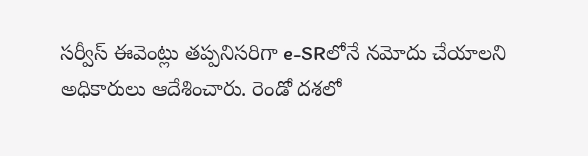సర్వీస్ ఈవెంట్లు తప్పనిసరిగా e-SRలోనే నమోదు చేయాలని అధికారులు ఆదేశించారు. రెండో దశలో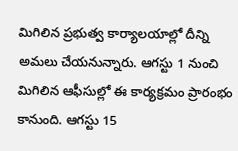మిగిలిన ప్రభుత్వ కార్యాలయాల్లో దీన్ని అమలు చేయనున్నారు. ఆగస్టు 1 నుంచి మిగిలిన ఆఫీసుల్లో ఈ కార్యక్రమం ప్రారంభం కానుంది. ఆగస్టు 15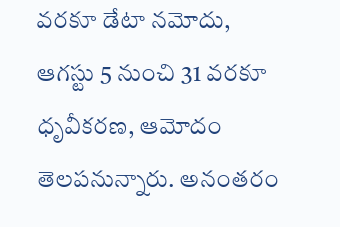వరకూ డేటా నమోదు, ఆగస్టు 5 నుంచి 31 వరకూ ధృవీకరణ, ఆమోదం తెలపనున్నారు. అనంతరం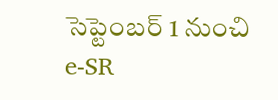సెప్టెంబర్ 1 నుంచి e-SR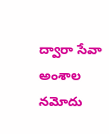ద్వారా సేవా అంశాల నమోదు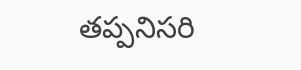తప్పనిసరి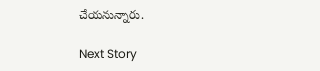చేయనున్నారు.

Next Story